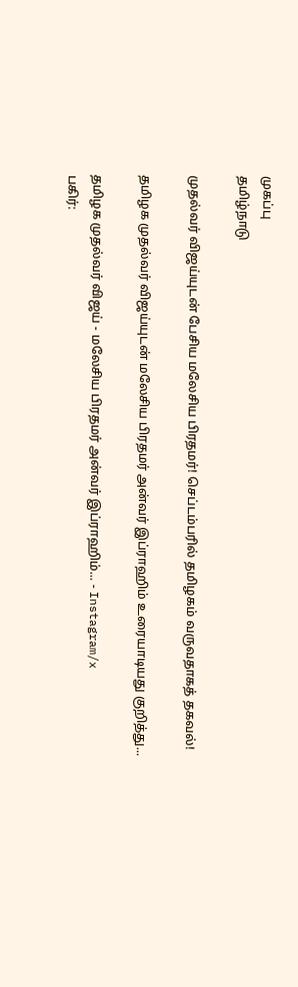முகப்பு
தமிழ்நாடு

முதல்வர் விஜய்யுடன் பேசிய மலேசிய பிரதமர்! செப்டம்பரில் தமிழகம் வருவதாகத் தகவல்!

தமிழக முதல்வர் விஜய்யுடன் மலேசிய பிரதமர் அன்வர் இப்ராஹிம் உரையாடியது குறித்து...

தமிழக முதல்வர் விஜய் - மலேசிய பிரதமர் அன்வர் இப்ராஹிம்... - Instagram/x
பகிர்: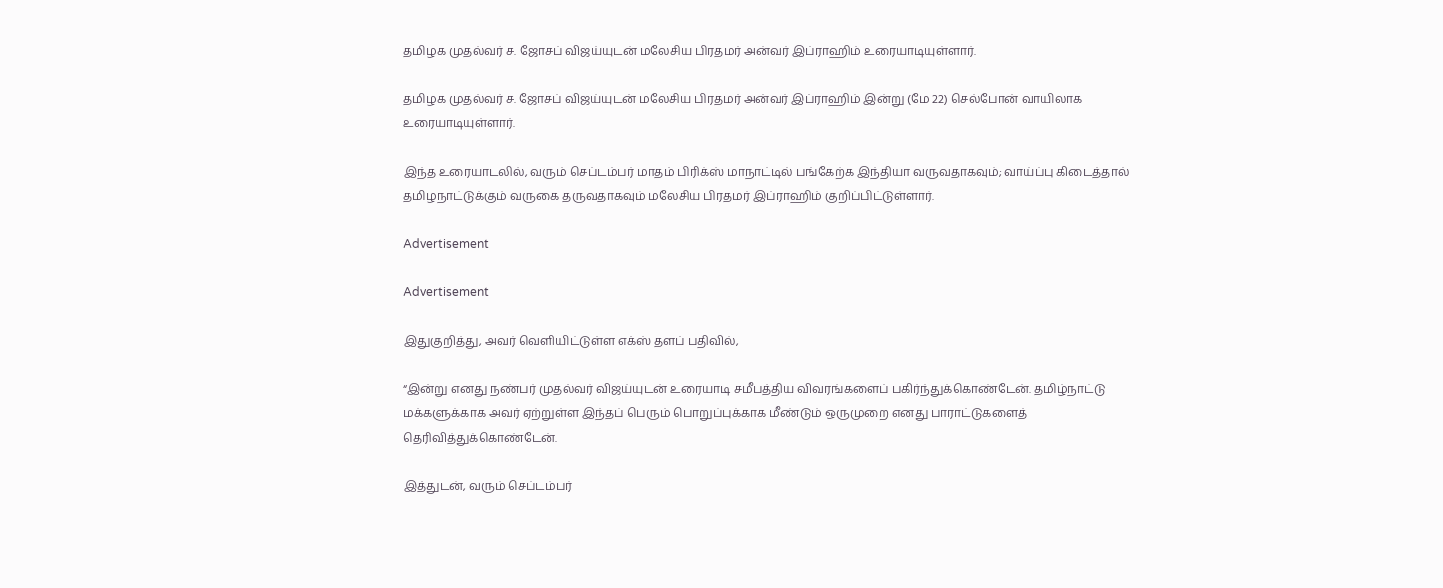தமிழக முதல்வர் ச. ஜோசப் விஜய்யுடன் மலேசிய பிரதமர் அன்வர் இப்ராஹிம் உரையாடியுள்ளார்.

தமிழக முதல்வர் ச. ஜோசப் விஜய்யுடன் மலேசிய பிரதமர் அன்வர் இப்ராஹிம் இன்று (மே 22) செல்போன் வாயிலாக உரையாடியுள்ளார்.

இந்த உரையாடலில், வரும் செப்டம்பர் மாதம் பிரிக்ஸ் மாநாட்டில் பங்கேற்க இந்தியா வருவதாகவும்; வாய்ப்பு கிடைத்தால் தமிழநாட்டுக்கும் வருகை தருவதாகவும் மலேசிய பிரதமர் இப்ராஹிம் குறிப்பிட்டுள்ளார்.

Advertisement

Advertisement

இதுகுறித்து, அவர் வெளியிட்டுள்ள எக்ஸ் தளப் பதிவில்,

“இன்று எனது நண்பர் முதல்வர் விஜய்யுடன் உரையாடி சமீபத்திய விவரங்களைப் பகிர்ந்துக்கொண்டேன். தமிழ்நாட்டு மக்களுக்காக அவர் ஏற்றுள்ள இந்தப் பெரும் பொறுப்புக்காக மீண்டும் ஒருமுறை எனது பாராட்டுகளைத் தெரிவித்துக்கொண்டேன்.

இத்துடன், வரும் செப்டம்பர்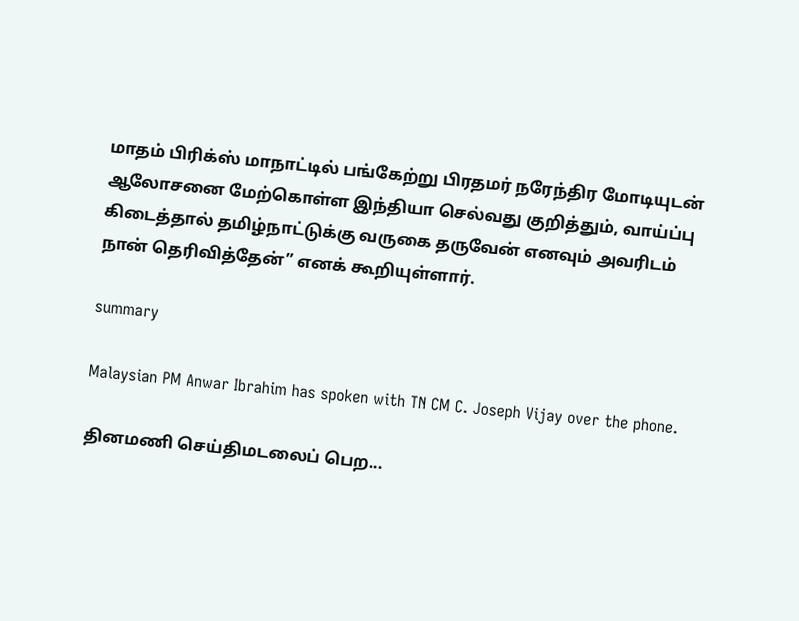மாதம் பிரிக்ஸ் மாநாட்டில் பங்கேற்று பிரதமர் நரேந்திர மோடியுடன் ஆலோசனை மேற்கொள்ள இந்தியா செல்வது குறித்தும், வாய்ப்பு கிடைத்தால் தமிழ்நாட்டுக்கு வருகை தருவேன் எனவும் அவரிடம் நான் தெரிவித்தேன்” எனக் கூறியுள்ளார்.

summary

Malaysian PM Anwar Ibrahim has spoken with TN CM C. Joseph Vijay over the phone.

தினமணி செய்திமடலைப் பெற...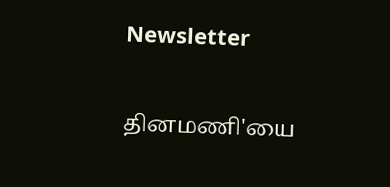Newsletter

தினமணி'யை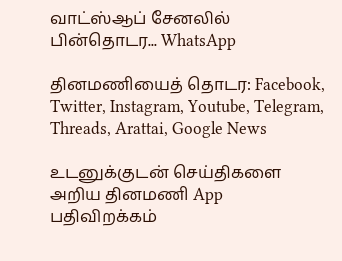வாட்ஸ்ஆப் சேனலில் பின்தொடர... WhatsApp

தினமணியைத் தொடர: Facebook, Twitter, Instagram, Youtube, Telegram, Threads, Arattai, Google News

உடனுக்குடன் செய்திகளை அறிய தினமணி App பதிவிறக்கம்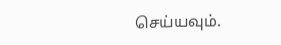செய்யவும்.